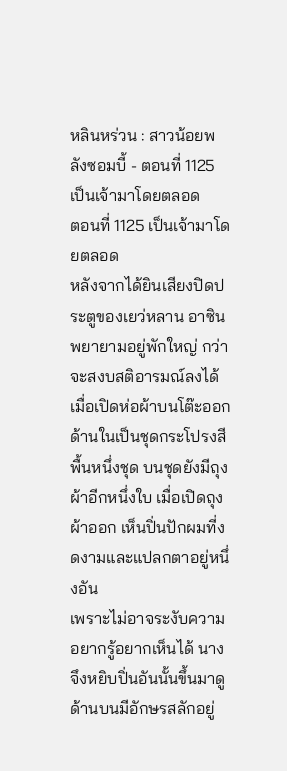หลินหร่วน : สาวน้อยพลังซอมบี้ - ตอนที่ 1125 เป็นเจ้ามาโดยตลอด
ตอนที่ 1125 เป็นเจ้ามาโดยตลอด
หลังจากได้ยินเสียงปิดประตูของเยว่หลาน อาซินพยายามอยู่พักใหญ่ กว่าจะสงบสติอารมณ์ลงได้
เมื่อเปิดห่อผ้าบนโต๊ะออก ด้านในเป็นชุดกระโปรงสีพื้นหนึ่งชุด บนชุดยังมีถุงผ้าอีกหนึ่งใบ เมื่อเปิดถุงผ้าออก เห็นปิ่นปักผมที่งดงามและแปลกตาอยู่หนึ่งอัน
เพราะไม่อาจระงับความอยากรู้อยากเห็นได้ นางจึงหยิบปิ่นอันนั้นขึ้นมาดู ด้านบนมีอักษรสลักอยู่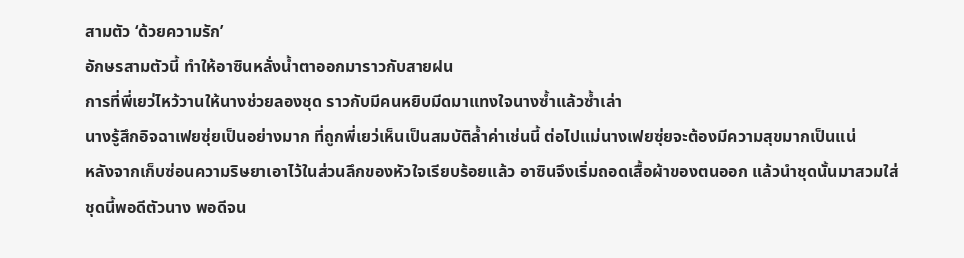สามตัว ‘ด้วยความรัก’
อักษรสามตัวนี้ ทำให้อาซินหลั่งน้ำตาออกมาราวกับสายฝน
การที่พี่เยว่ไหว้วานให้นางช่วยลองชุด ราวกับมีคนหยิบมีดมาแทงใจนางซ้ำแล้วซ้ำเล่า
นางรู้สึกอิจฉาเฟยซุ่ยเป็นอย่างมาก ที่ถูกพี่เยว่เห็นเป็นสมบัติล้ำค่าเช่นนี้ ต่อไปแม่นางเฟยซุ่ยจะต้องมีความสุขมากเป็นแน่
หลังจากเก็บซ่อนความริษยาเอาไว้ในส่วนลึกของหัวใจเรียบร้อยแล้ว อาซินจึงเริ่มถอดเสื้อผ้าของตนออก แล้วนำชุดนั้นมาสวมใส่
ชุดนี้พอดีตัวนาง พอดีจน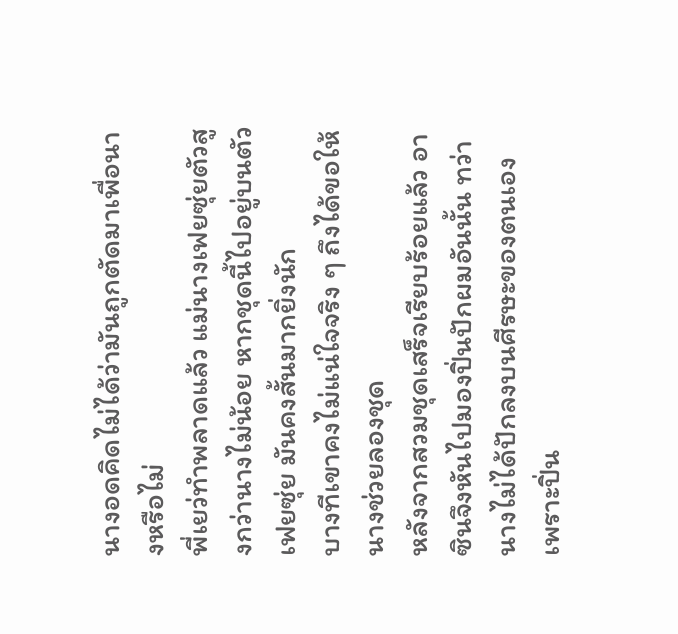นางอดคิดไม่ได้ว่ามันถูกตัดมาเพื่อนางหรือไม่
พี่เยว่ทำพลาดแล้ว แม่นางเฟยซุ่ยตัวสูงกว่านางไม่น้อย หากชุดนี้ไปอยู่บนตัวเฟยซุ่ย มันคงสั้นมากยิ่งนัก
บางทีเขาคงไม่แน่ใจจริง ๆ ถึงได้ขอให้นางช่วยลองชุด
หลังจากสวมชุดเสร็จเรียบร้อยแล้ว อาซินจึงหันไปมองปิ่นปักผมอันนั้น ทว่านางไม่ได้ปักลงบนศีรษะของตนเอง เพราะปิ่น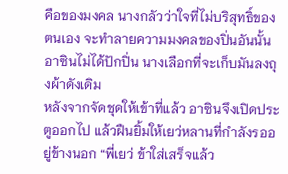คือของมงคล นางกลัวว่าใจที่ไม่บริสุทธิ์ของตนเอง จะทำลายความมงคลของปิ่นอันนั้น
อาซินไม่ได้ปักปิ่น นางเลือกที่จะเก็บมันลงถุงผ้าดังเดิม
หลังจากจัดชุดให้เข้าที่แล้ว อาซินจึงเปิดประตูออกไป แล้วฝืนยิ้มให้เยว่หลานที่กำลังรออยู่ข้างนอก “พี่เยว่ ข้าใส่เสร็จแล้ว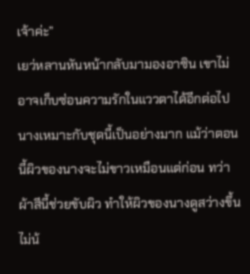เจ้าค่ะ”
เยว่หลานหันหน้ากลับมามองอาซิน เขาไม่อาจเก็บซ่อนความรักในแววตาได้อีกต่อไป นางเหมาะกับชุดนี้เป็นอย่างมาก แม้ว่าตอนนี้ผิวของนางจะไม่ขาวเหมือนแต่ก่อน ทว่าผ้าสีนี้ช่วยขับผิว ทำให้ผิวของนางดูสว่างขึ้นไม่น้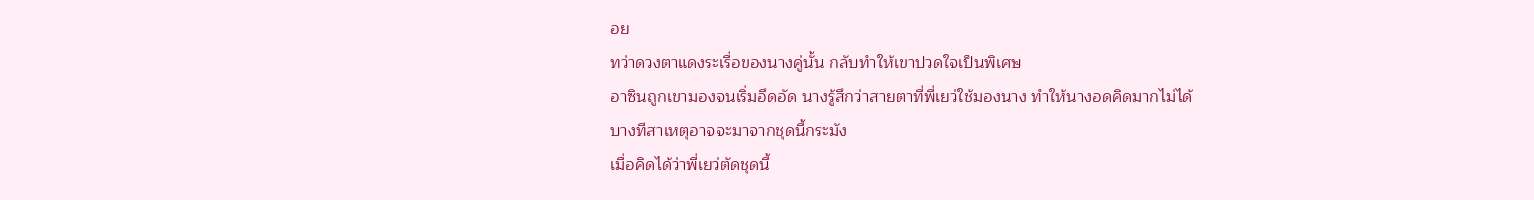อย
ทว่าดวงตาแดงระเรื่อของนางคู่นั้น กลับทำให้เขาปวดใจเป็นพิเศษ
อาซินถูกเขามองจนเริ่มอึดอัด นางรู้สึกว่าสายตาที่พี่เยว่ใช้มองนาง ทำให้นางอดคิดมากไม่ได้
บางทีสาเหตุอาจจะมาจากชุดนี้กระมัง
เมื่อคิดได้ว่าพี่เยว่ตัดชุดนี้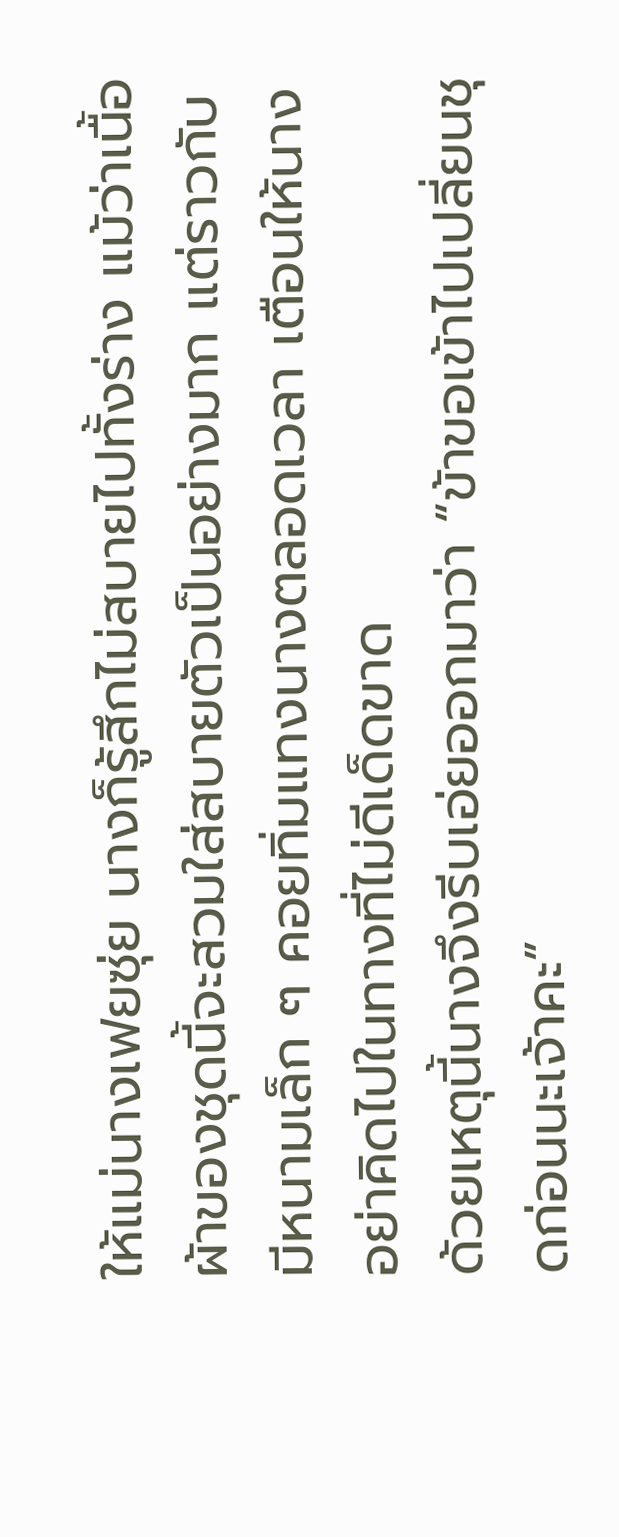ให้แม่นางเฟยซุ่ย นางก็รู้สึกไม่สบายไปทั้งร่าง แม้ว่าเนื้อผ้าของชุดนี้จะสวมใส่สบายตัวเป็นอย่างมาก แต่ราวกับมีหนามเล็ก ๆ คอยทิ่มแทงนางตลอดเวลา เตือนให้นางอย่าคิดไปในทางที่ไม่ดีเด็ดขาด
ด้วยเหตุนี้นางจึงรีบเอ่ยออกมาว่า “ข้าขอเข้าไปเปลี่ยนชุดก่อนนะเจ้าคะ”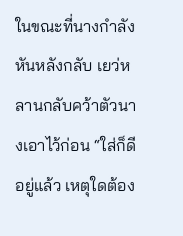ในขณะที่นางกำลังหันหลังกลับ เยว่หลานกลับคว้าตัวนางเอาไว้ก่อน “ใส่ก็ดีอยู่แล้ว เหตุใดต้อง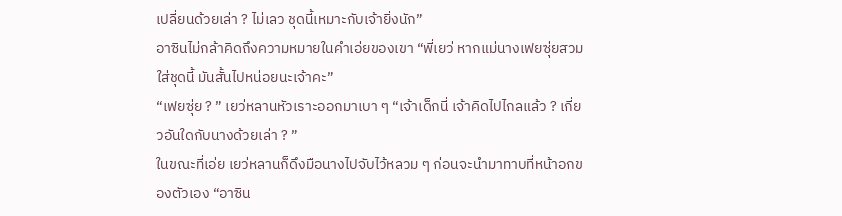เปลี่ยนด้วยเล่า ? ไม่เลว ชุดนี้เหมาะกับเจ้ายิ่งนัก”
อาซินไม่กล้าคิดถึงความหมายในคำเอ่ยของเขา “พี่เยว่ หากแม่นางเฟยซุ่ยสวมใส่ชุดนี้ มันสั้นไปหน่อยนะเจ้าคะ”
“เฟยซุ่ย ? ” เยว่หลานหัวเราะออกมาเบา ๆ “เจ้าเด็กนี่ เจ้าคิดไปไกลแล้ว ? เกี่ยวอันใดกับนางด้วยเล่า ? ”
ในขณะที่เอ่ย เยว่หลานก็ดึงมือนางไปจับไว้หลวม ๆ ก่อนจะนำมาทาบที่หน้าอกของตัวเอง “อาซิน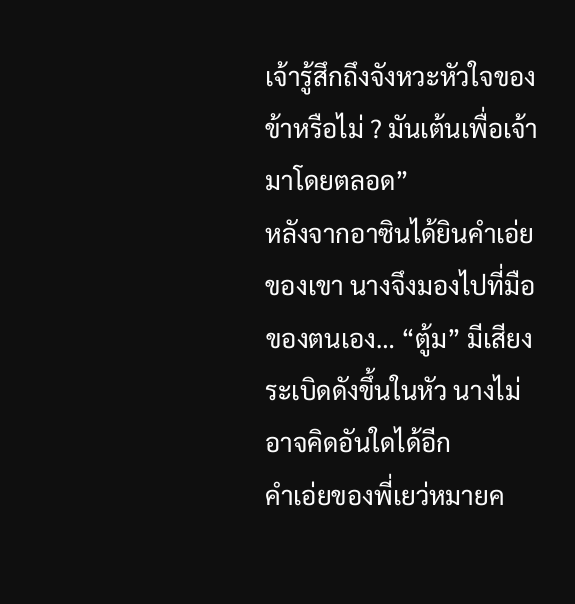เจ้ารู้สึกถึงจังหวะหัวใจของข้าหรือไม่ ? มันเต้นเพื่อเจ้ามาโดยตลอด”
หลังจากอาซินได้ยินคำเอ่ยของเขา นางจึงมองไปที่มือของตนเอง… “ตู้ม” มีเสียงระเบิดดังขึ้นในหัว นางไม่อาจคิดอันใดได้อีก
คำเอ่ยของพี่เยว่หมายค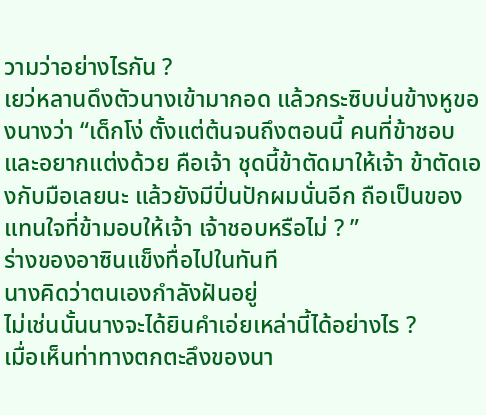วามว่าอย่างไรกัน ?
เยว่หลานดึงตัวนางเข้ามากอด แล้วกระซิบบ่นข้างหูของนางว่า “เด็กโง่ ตั้งแต่ต้นจนถึงตอนนี้ คนที่ข้าชอบและอยากแต่งด้วย คือเจ้า ชุดนี้ข้าตัดมาให้เจ้า ข้าตัดเองกับมือเลยนะ แล้วยังมีปิ่นปักผมนั่นอีก ถือเป็นของแทนใจที่ข้ามอบให้เจ้า เจ้าชอบหรือไม่ ? ”
ร่างของอาซินแข็งทื่อไปในทันที
นางคิดว่าตนเองกำลังฝันอยู่
ไม่เช่นนั้นนางจะได้ยินคำเอ่ยเหล่านี้ได้อย่างไร ?
เมื่อเห็นท่าทางตกตะลึงของนา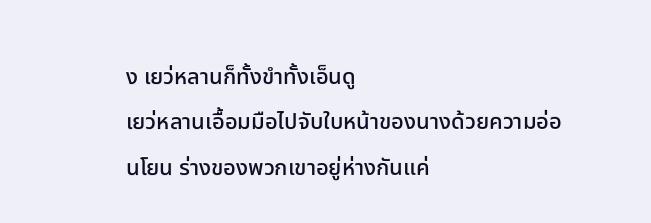ง เยว่หลานก็ทั้งขำทั้งเอ็นดู
เยว่หลานเอื้อมมือไปจับใบหน้าของนางด้วยความอ่อนโยน ร่างของพวกเขาอยู่ห่างกันแค่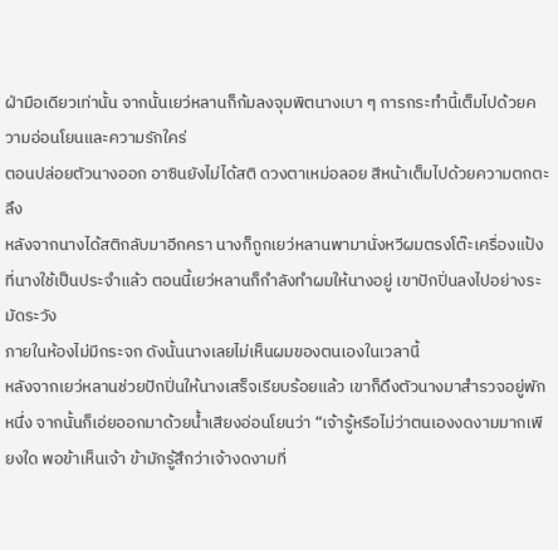ฝ่ามือเดียวเท่านั้น จากนั้นเยว่หลานก็ก้มลงจุมพิตนางเบา ๆ การกระทำนี้เต็มไปด้วยความอ่อนโยนและความรักใคร่
ตอนปล่อยตัวนางออก อาซินยังไม่ได้สติ ดวงตาเหม่อลอย สีหน้าเต็มไปด้วยความตกตะลึง
หลังจากนางได้สติกลับมาอีกครา นางก็ถูกเยว่หลานพามานั่งหวีผมตรงโต๊ะเครื่องแป้งที่นางใช้เป็นประจำแล้ว ตอนนี้เยว่หลานก็กำลังทำผมให้นางอยู่ เขาปักปิ่นลงไปอย่างระมัดระวัง
ภายในห้องไม่มีกระจก ดังนั้นนางเลยไม่เห็นผมของตนเองในเวลานี้
หลังจากเยว่หลานช่วยปักปิ่นให้นางเสร็จเรียบร้อยแล้ว เขาก็ดึงตัวนางมาสำรวจอยู่พักหนึ่ง จากนั้นก็เอ่ยออกมาด้วยน้ำเสียงอ่อนโยนว่า “เจ้ารู้หรือไม่ว่าตนเองงดงามมากเพียงใด พอข้าเห็นเจ้า ข้ามักรู้สึกว่าเจ้างดงามที่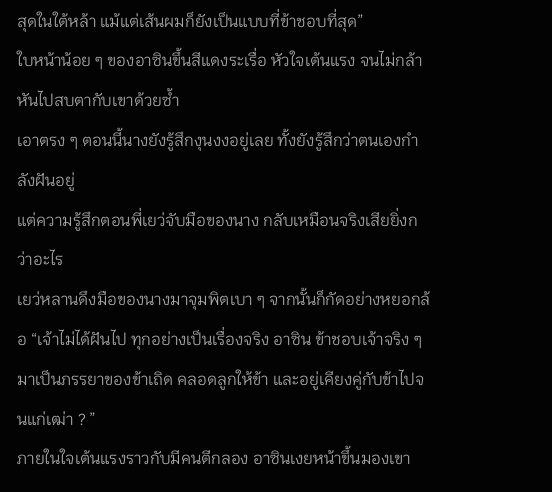สุดในใต้หล้า แม้แต่เส้นผมก็ยังเป็นแบบที่ข้าชอบที่สุด”
ใบหน้าน้อย ๆ ของอาซินขึ้นสีแดงระเรื่อ หัวใจเต้นแรง จนไม่กล้าหันไปสบตากับเขาด้วยซ้ำ
เอาตรง ๆ ตอนนี้นางยังรู้สึกงุนงงอยู่เลย ทั้งยังรู้สึกว่าตนเองกำลังฝันอยู่
แต่ความรู้สึกตอนพี่เยว่จับมือของนาง กลับเหมือนจริงเสียยิ่งกว่าอะไร
เยว่หลานดึงมือของนางมาจุมพิตเบา ๆ จากนั้นก็กัดอย่างหยอกล้อ “เจ้าไม่ได้ฝันไป ทุกอย่างเป็นเรื่องจริง อาซิน ข้าชอบเจ้าจริง ๆ มาเป็นภรรยาของข้าเถิด คลอดลูกให้ข้า และอยู่เคียงคู่กับข้าไปจนแก่เฒ่า ? ”
ภายในใจเต้นแรงราวกับมีคนตีกลอง อาซินเงยหน้าขึ้นมองเขา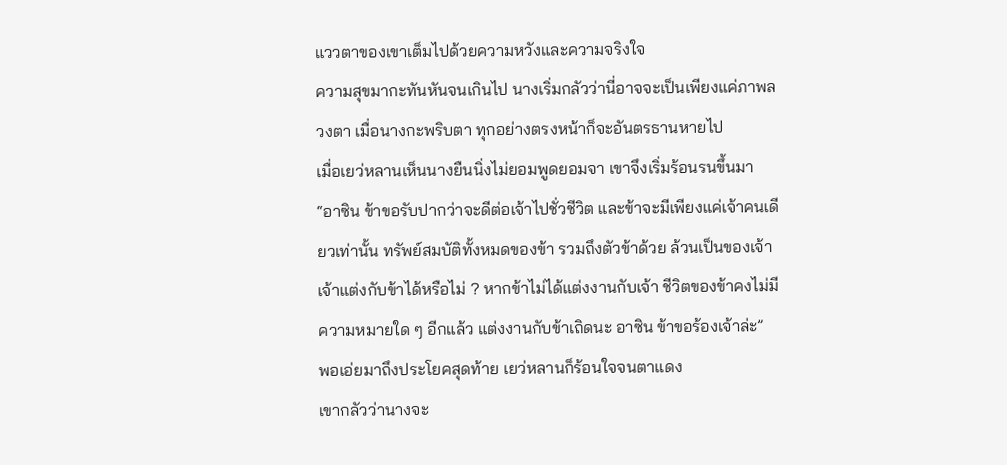แววตาของเขาเต็มไปด้วยความหวังและความจริงใจ
ความสุขมากะทันหันจนเกินไป นางเริ่มกลัวว่านี่อาจจะเป็นเพียงแค่ภาพลวงตา เมื่อนางกะพริบตา ทุกอย่างตรงหน้าก็จะอันตรธานหายไป
เมื่อเยว่หลานเห็นนางยืนนิ่งไม่ยอมพูดยอมจา เขาจึงเริ่มร้อนรนขึ้นมา “อาซิน ข้าขอรับปากว่าจะดีต่อเจ้าไปชั่วชีวิต และข้าจะมีเพียงแค่เจ้าคนเดียวเท่านั้น ทรัพย์สมบัติทั้งหมดของข้า รวมถึงตัวข้าด้วย ล้วนเป็นของเจ้า เจ้าแต่งกับข้าได้หรือไม่ ? หากข้าไม่ได้แต่งงานกับเจ้า ชีวิตของข้าคงไม่มีความหมายใด ๆ อีกแล้ว แต่งงานกับข้าเถิดนะ อาซิน ข้าขอร้องเจ้าล่ะ”
พอเอ่ยมาถึงประโยคสุดท้าย เยว่หลานก็ร้อนใจจนตาแดง
เขากลัวว่านางจะ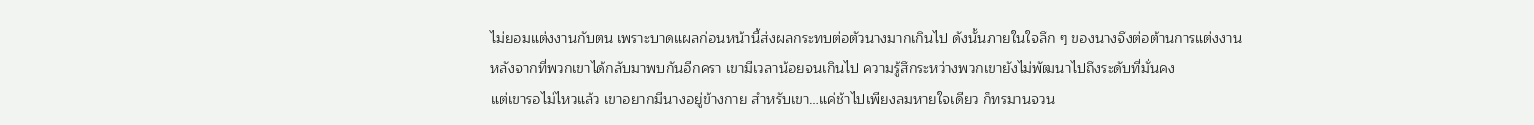ไม่ยอมแต่งงานกับตน เพราะบาดแผลก่อนหน้านี้ส่งผลกระทบต่อตัวนางมากเกินไป ดังนั้นภายในใจลึก ๆ ของนางจึงต่อต้านการแต่งงาน
หลังจากที่พวกเขาได้กลับมาพบกันอีกครา เขามีเวลาน้อยจนเกินไป ความรู้สึกระหว่างพวกเขายังไม่พัฒนาไปถึงระดับที่มั่นคง
แต่เขารอไม่ไหวแล้ว เขาอยากมีนางอยู่ข้างกาย สำหรับเขา…แค่ช้าไปเพียงลมหายใจเดียว ก็ทรมานจวน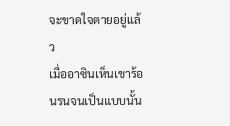จะขาดใจตายอยู่แล้ว
เมื่ออาซินเห็นเขาร้อนรนจนเป็นแบบนั้น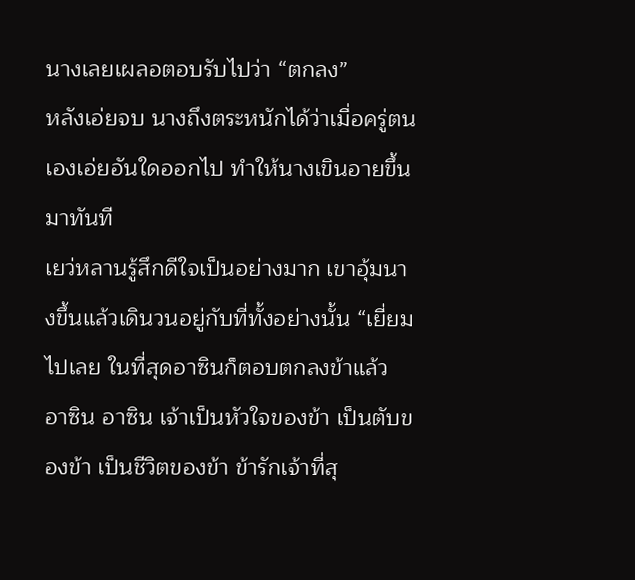นางเลยเผลอตอบรับไปว่า “ตกลง”
หลังเอ่ยจบ นางถึงตระหนักได้ว่าเมื่อครู่ตนเองเอ่ยอันใดออกไป ทำให้นางเขินอายขึ้นมาทันที
เยว่หลานรู้สึกดีใจเป็นอย่างมาก เขาอุ้มนางขึ้นแล้วเดินวนอยู่กับที่ทั้งอย่างนั้น “เยี่ยมไปเลย ในที่สุดอาซินก็ตอบตกลงข้าแล้ว อาซิน อาซิน เจ้าเป็นหัวใจของข้า เป็นตับของข้า เป็นชีวิตของข้า ข้ารักเจ้าที่สุ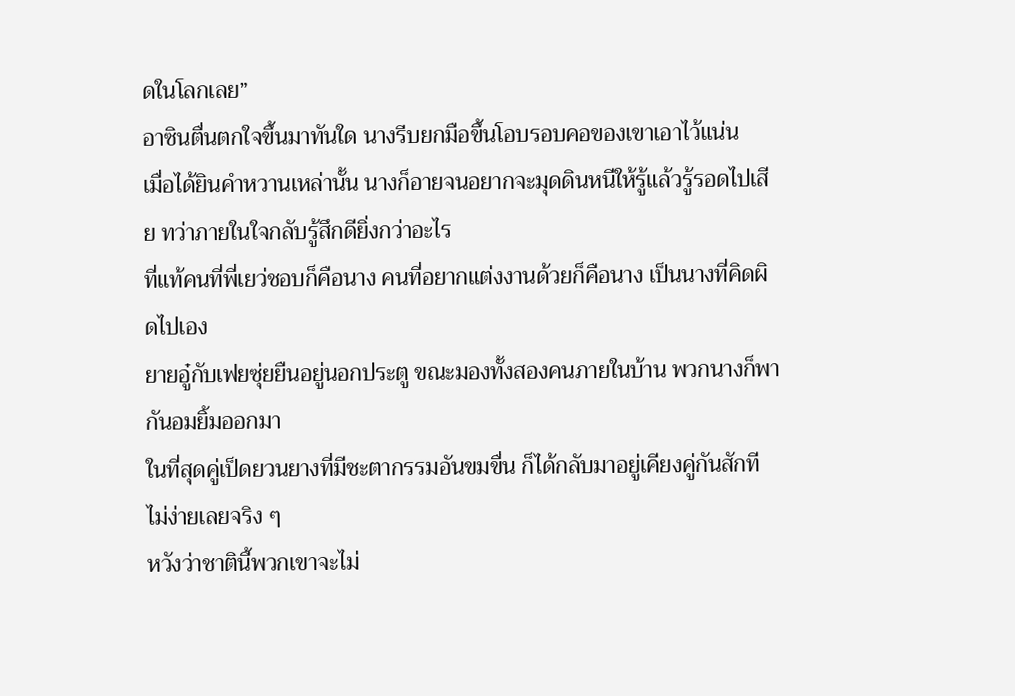ดในโลกเลย”
อาซินตื่นตกใจขึ้นมาทันใด นางรีบยกมือขึ้นโอบรอบคอของเขาเอาไว้แน่น
เมื่อได้ยินคำหวานเหล่านั้น นางก็อายจนอยากจะมุดดินหนีให้รู้แล้วรู้รอดไปเสีย ทว่าภายในใจกลับรู้สึกดียิ่งกว่าอะไร
ที่แท้คนที่พี่เยว่ชอบก็คือนาง คนที่อยากแต่งงานด้วยก็คือนาง เป็นนางที่คิดผิดไปเอง
ยายอู๋กับเฟยซุ่ยยืนอยู่นอกประตู ขณะมองทั้งสองคนภายในบ้าน พวกนางก็พากันอมยิ้มออกมา
ในที่สุดคู่เป็ดยวนยางที่มีชะตากรรมอันขมขื่น ก็ได้กลับมาอยู่เคียงคู่กันสักที
ไม่ง่ายเลยจริง ๆ
หวังว่าชาตินี้พวกเขาจะไม่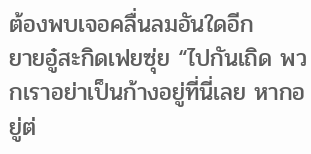ต้องพบเจอคลื่นลมอันใดอีก
ยายอู๋สะกิดเฟยซุ่ย “ไปกันเถิด พวกเราอย่าเป็นก้างอยู่ที่นี่เลย หากอยู่ต่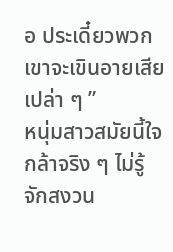อ ประเดี๋ยวพวกเขาจะเขินอายเสียเปล่า ๆ ”
หนุ่มสาวสมัยนี้ใจกล้าจริง ๆ ไม่รู้จักสงวน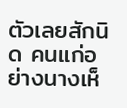ตัวเลยสักนิด คนแก่อย่างนางเห็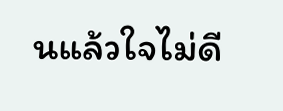นแล้วใจไม่ดี